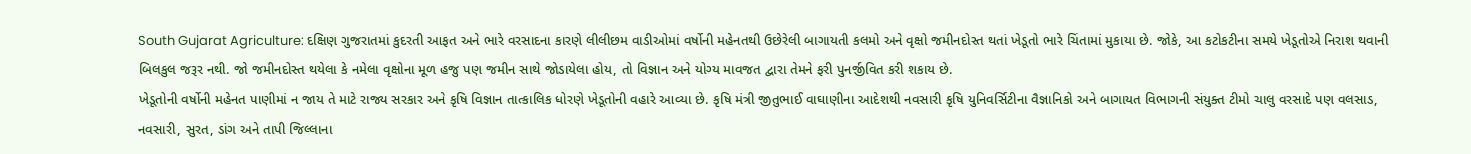South Gujarat Agriculture: દક્ષિણ ગુજરાતમાં કુદરતી આફત અને ભારે વરસાદના કારણે લીલીછમ વાડીઓમાં વર્ષોની મહેનતથી ઉછેરેલી બાગાયતી કલમો અને વૃક્ષો જમીનદોસ્ત થતાં ખેડૂતો ભારે ચિંતામાં મુકાયા છે. જોકે, આ કટોકટીના સમયે ખેડૂતોએ નિરાશ થવાની બિલકુલ જરૂર નથી. જો જમીનદોસ્ત થયેલા કે નમેલા વૃક્ષોના મૂળ હજુ પણ જમીન સાથે જોડાયેલા હોય, તો વિજ્ઞાન અને યોગ્ય માવજત દ્વારા તેમને ફરી પુનર્જીવિત કરી શકાય છે.
ખેડૂતોની વર્ષોની મહેનત પાણીમાં ન જાય તે માટે રાજ્ય સરકાર અને કૃષિ વિજ્ઞાન તાત્કાલિક ધોરણે ખેડૂતોની વહારે આવ્યા છે. કૃષિ મંત્રી જીતુભાઈ વાઘાણીના આદેશથી નવસારી કૃષિ યુનિવર્સિટીના વૈજ્ઞાનિકો અને બાગાયત વિભાગની સંયુક્ત ટીમો ચાલુ વરસાદે પણ વલસાડ, નવસારી, સુરત, ડાંગ અને તાપી જિલ્લાના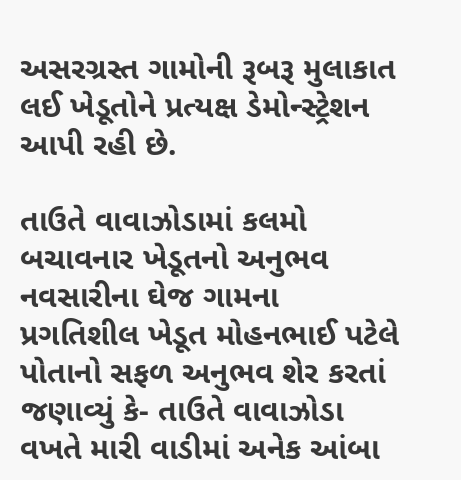અસરગ્રસ્ત ગામોની રૂબરૂ મુલાકાત લઈ ખેડૂતોને પ્રત્યક્ષ ડેમોન્સ્ટ્રેશન આપી રહી છે.

તાઉતે વાવાઝોડામાં કલમો બચાવનાર ખેડૂતનો અનુભવ
નવસારીના ઘેજ ગામના પ્રગતિશીલ ખેડૂત મોહનભાઈ પટેલે પોતાનો સફળ અનુભવ શેર કરતાં જણાવ્યું કે- તાઉતે વાવાઝોડા વખતે મારી વાડીમાં અનેક આંબા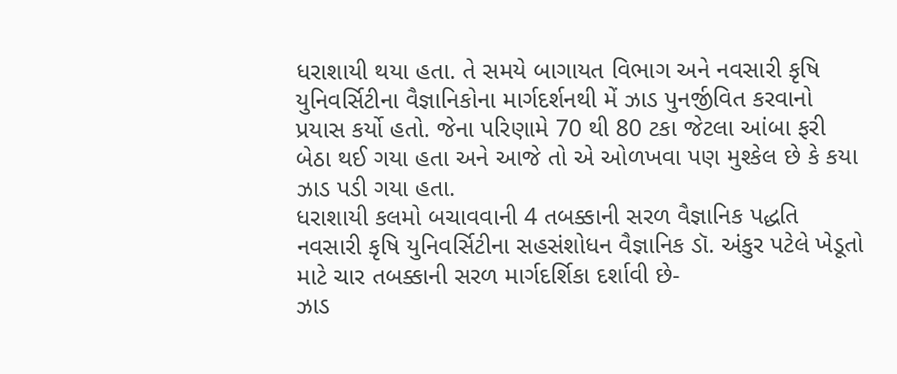ધરાશાયી થયા હતા. તે સમયે બાગાયત વિભાગ અને નવસારી કૃષિ યુનિવર્સિટીના વૈજ્ઞાનિકોના માર્ગદર્શનથી મેં ઝાડ પુનર્જીવિત કરવાનો પ્રયાસ કર્યો હતો. જેના પરિણામે 70 થી 80 ટકા જેટલા આંબા ફરી બેઠા થઈ ગયા હતા અને આજે તો એ ઓળખવા પણ મુશ્કેલ છે કે કયા ઝાડ પડી ગયા હતા.
ધરાશાયી કલમો બચાવવાની 4 તબક્કાની સરળ વૈજ્ઞાનિક પદ્ધતિ
નવસારી કૃષિ યુનિવર્સિટીના સહસંશોધન વૈજ્ઞાનિક ડૉ. અંકુર પટેલે ખેડૂતો માટે ચાર તબક્કાની સરળ માર્ગદર્શિકા દર્શાવી છે-
ઝાડ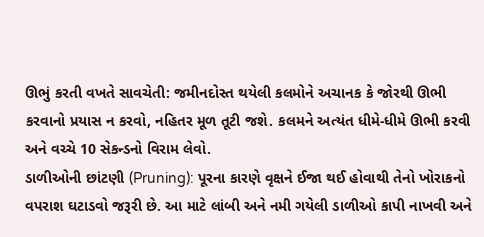ઊભું કરતી વખતે સાવચેતી: જમીનદોસ્ત થયેલી કલમોને અચાનક કે જોરથી ઊભી કરવાનો પ્રયાસ ન કરવો, નહિતર મૂળ તૂટી જશે. કલમને અત્યંત ધીમે-ધીમે ઊભી કરવી અને વચ્ચે 10 સેકન્ડનો વિરામ લેવો.
ડાળીઓની છાંટણી (Pruning): પૂરના કારણે વૃક્ષને ઈજા થઈ હોવાથી તેનો ખોરાકનો વપરાશ ઘટાડવો જરૂરી છે. આ માટે લાંબી અને નમી ગયેલી ડાળીઓ કાપી નાખવી અને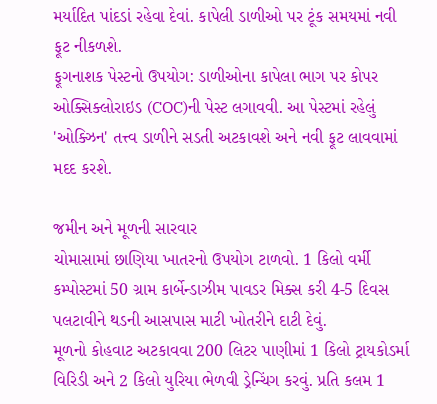મર્યાદિત પાંદડાં રહેવા દેવાં. કાપેલી ડાળીઓ પર ટૂંક સમયમાં નવી ફૂટ નીકળશે.
ફૂગનાશક પેસ્ટનો ઉપયોગ: ડાળીઓના કાપેલા ભાગ પર કોપર ઓક્સિક્લોરાઇડ (COC)ની પેસ્ટ લગાવવી. આ પેસ્ટમાં રહેલું 'ઓક્ઝિન' તત્ત્વ ડાળીને સડતી અટકાવશે અને નવી ફૂટ લાવવામાં મદદ કરશે.

જમીન અને મૂળની સારવાર
ચોમાસામાં છાણિયા ખાતરનો ઉપયોગ ટાળવો. 1 કિલો વર્મી કમ્પોસ્ટમાં 50 ગ્રામ કાર્બેન્ડાઝીમ પાવડર મિક્સ કરી 4-5 દિવસ પલટાવીને થડની આસપાસ માટી ખોતરીને દાટી દેવું.
મૂળનો કોહવાટ અટકાવવા 200 લિટર પાણીમાં 1 કિલો ટ્રાયકોડર્મા વિરિડી અને 2 કિલો યુરિયા ભેળવી ડ્રેન્ચિંગ કરવું. પ્રતિ કલમ 1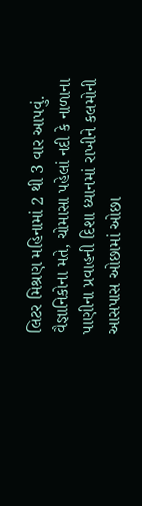લિટર મિશ્રણ મહિનામાં 2 થી 3 વાર આપવું.
વૈજ્ઞાનિકોના મતે, ચોમાસા પહેલાં નદી કે નાળાના પાણીના પ્રવાહની દિશા ધ્યાનમાં રાખીને કલમોની આસપાસ ઓછામાં ઓછા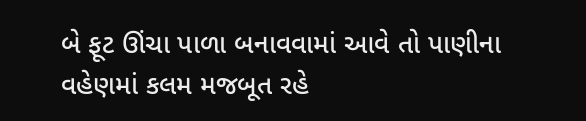બે ફૂટ ઊંચા પાળા બનાવવામાં આવે તો પાણીના વહેણમાં કલમ મજબૂત રહે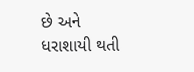છે અને ધરાશાયી થતી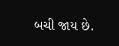બચી જાય છે.